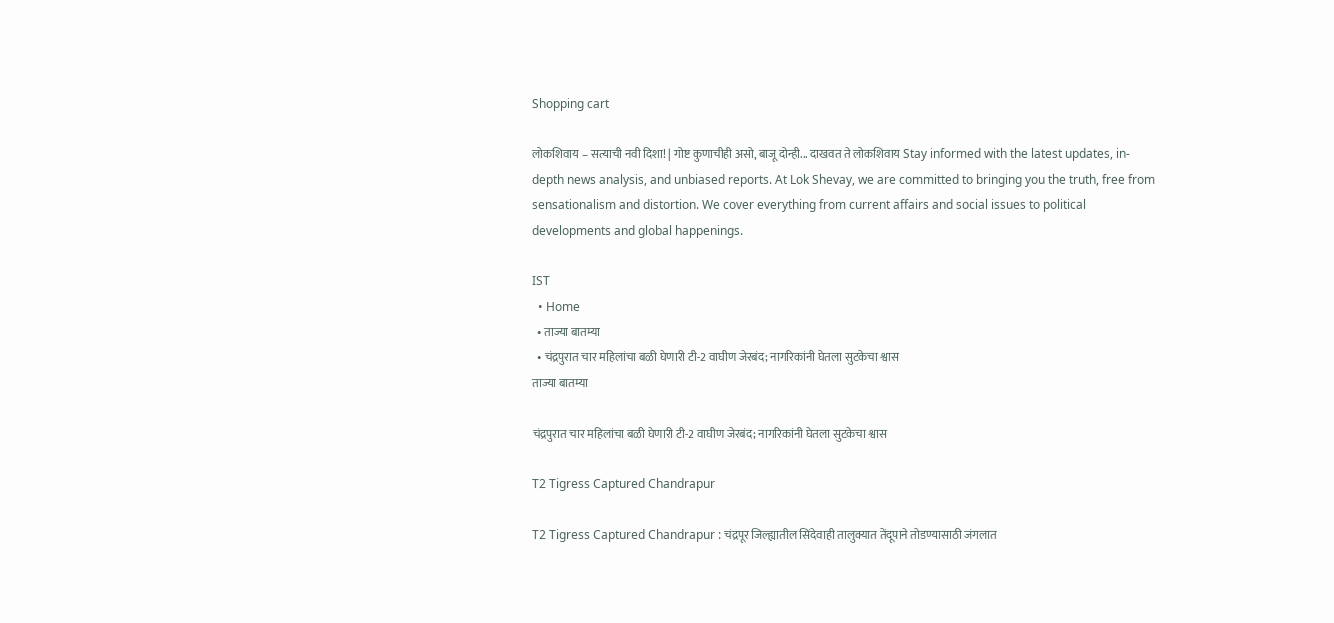Shopping cart

लोकशिवाय – सत्याची नवी दिशा! | गोष्ट कुणाचीही असो, बाजू दोन्ही... दाखवत ते लोकशिवाय Stay informed with the latest updates, in-depth news analysis, and unbiased reports. At Lok Shevay, we are committed to bringing you the truth, free from sensationalism and distortion. We cover everything from current affairs and social issues to political developments and global happenings.

IST
  • Home
  • ताज्या बातम्या
  • चंद्रपुरात चार महिलांचा बळी घेणारी टी-2 वाघीण जेरबंद; नागरिकांनी घेतला सुटकेचा श्वास
ताज्या बातम्या

चंद्रपुरात चार महिलांचा बळी घेणारी टी-2 वाघीण जेरबंद; नागरिकांनी घेतला सुटकेचा श्वास

T2 Tigress Captured Chandrapur

T2 Tigress Captured Chandrapur : चंद्रपूर जिल्ह्यातील सिंदेवाही तालुक्यात तेंदूपाने तोडण्यासाठी जंगलात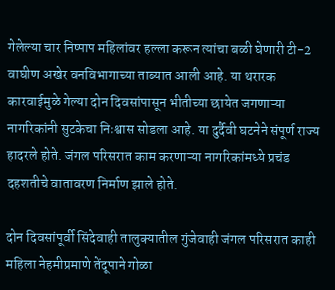गेलेल्या चार निष्पाप महिलांवर हल्ला करून त्यांचा बळी घेणारी टी-2 वाघीण अखेर वनविभागाच्या ताब्यात आली आहे. या थरारक कारवाईमुळे गेल्या दोन दिवसांपासून भीतीच्या छायेत जगणाऱ्या नागरिकांनी सुटकेचा निःश्वास सोडला आहे. या दुर्दैवी घटनेने संपूर्ण राज्य हादरले होते. जंगल परिसरात काम करणाऱ्या नागरिकांमध्ये प्रचंड दहशतीचे वातावरण निर्माण झाले होते.

दोन दिवसांपूर्वी सिंदेवाही तालुक्यातील गुंजेवाही जंगल परिसरात काही महिला नेहमीप्रमाणे तेंदूपाने गोळा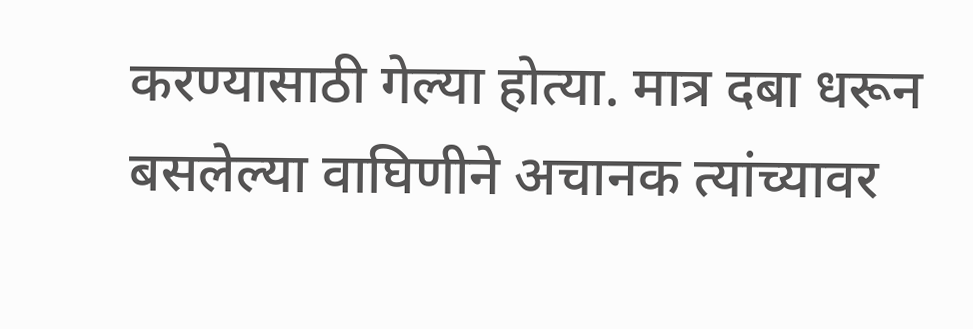करण्यासाठी गेल्या होत्या. मात्र दबा धरून बसलेल्या वाघिणीने अचानक त्यांच्यावर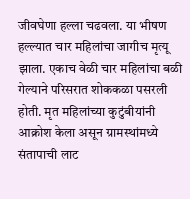जीवघेणा हल्ला चढवला. या भीषण हल्ल्यात चार महिलांचा जागीच मृत्यू झाला. एकाच वेळी चार महिलांचा बळी गेल्याने परिसरात शोककळा पसरली होती. मृत महिलांच्या कुटुंबीयांनी आक्रोश केला असून ग्रामस्थांमध्ये संतापाची लाट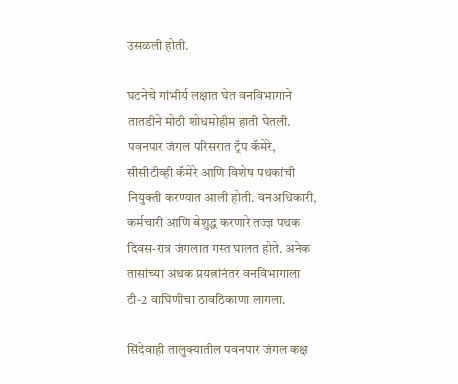उसळली होती.

घटनेचे गांभीर्य लक्षात घेत वनविभागाने तातडीने मोठी शोधमोहीम हाती घेतली. पवनपार जंगल परिसरात ट्रॅप कॅमेरे, सीसीटीव्ही कॅमेरे आणि विशेष पथकांची नियुक्ती करण्यात आली होती. वनअधिकारी, कर्मचारी आणि बेशुद्ध करणारे तज्ज्ञ पथक दिवस-रात्र जंगलात गस्त घालत होते. अनेक तासांच्या अथक प्रयत्नांनंतर वनविभागाला टी-2 वाघिणीचा ठावठिकाणा लागला.

सिंदेवाही तालुक्यातील पवनपार जंगल कक्ष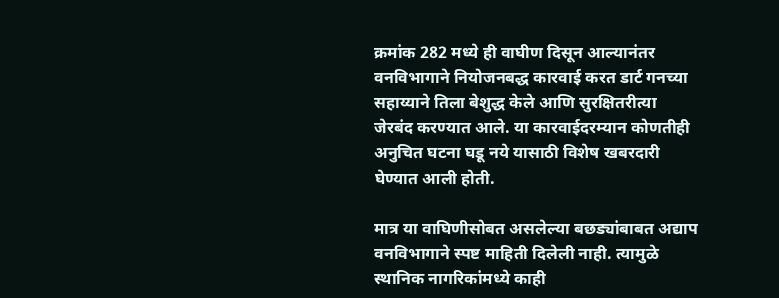क्रमांक 282 मध्ये ही वाघीण दिसून आल्यानंतर वनविभागाने नियोजनबद्ध कारवाई करत डार्ट गनच्या सहाय्याने तिला बेशुद्ध केले आणि सुरक्षितरीत्या जेरबंद करण्यात आले. या कारवाईदरम्यान कोणतीही अनुचित घटना घडू नये यासाठी विशेष खबरदारी घेण्यात आली होती.

मात्र या वाघिणीसोबत असलेल्या बछड्यांबाबत अद्याप वनविभागाने स्पष्ट माहिती दिलेली नाही. त्यामुळे स्थानिक नागरिकांमध्ये काही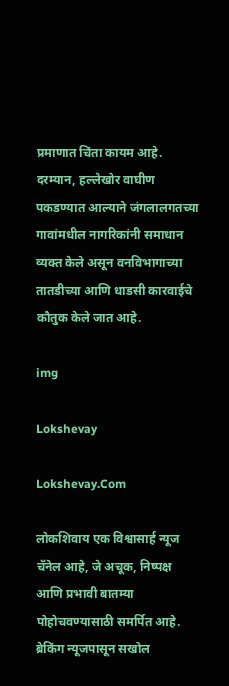प्रमाणात चिंता कायम आहे. दरम्यान, हल्लेखोर वाघीण पकडण्यात आल्याने जंगलालगतच्या गावांमधील नागरिकांनी समाधान व्यक्त केले असून वनविभागाच्या तातडीच्या आणि धाडसी कारवाईचे कौतुक केले जात आहे.

img

Lokshevay

Lokshevay.Com

लोकशिवाय एक विश्वासार्ह न्यूज चॅनेल आहे, जे अचूक, निष्पक्ष आणि प्रभावी बातम्या पोहोचवण्यासाठी समर्पित आहे. ब्रेकिंग न्यूजपासून सखोल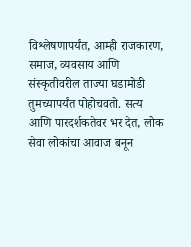विश्लेषणापर्यंत, आम्ही राजकारण, समाज, व्यवसाय आणि संस्कृतीवरील ताज्या घडामोडी तुमच्यापर्यंत पोहोचवतो. सत्य आणि पारदर्शकतेवर भर देत, लोक सेवा लोकांचा आवाज बनून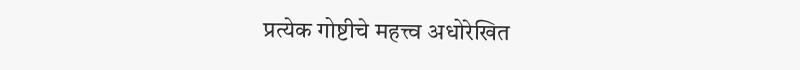प्रत्येक गोष्टीचे महत्त्व अधोरेखित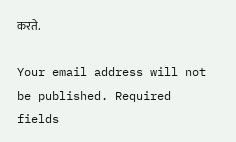करते.

Your email address will not be published. Required fields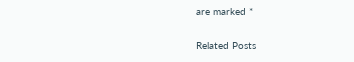are marked *

Related Posts